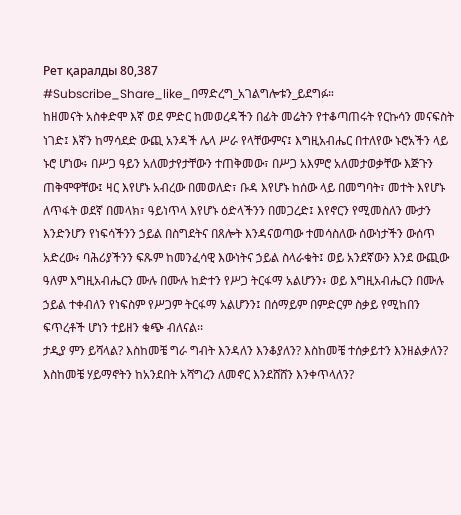Рет қаралды 80,387
#Subscribe_Share_like_በማድረግ_አገልግሎቱን_ይደግፉ።
ከዘመናት አስቀድሞ እኛ ወደ ምድር ከመወረዳችን በፊት መሬትን የተቆጣጠሩት የርኩሳን መናፍስት ነገድ፤ እኛን ከማሳደድ ውጪ አንዳች ሌላ ሥራ የላቸውምና፤ እግዚአብሔር በተለየው ኑሮአችን ላይ ኑሮ ሆነው፥ በሥጋ ዓይን አለመታየታቸውን ተጠቅመው፣ በሥጋ አእምሮ አለመታወቃቸው እጅጉን ጠቅሞዋቸው፤ ዛር እየሆኑ አብረው በመወለድ፣ ቡዳ እየሆኑ ከሰው ላይ በመግባት፣ መተት እየሆኑ ለጥፋት ወደኛ በመላክ፣ ዓይነጥላ እየሆኑ ዕድላችንን በመጋረድ፤ እየኖርን የሚመስለን ሙታን እንድንሆን የነፍሳችንን ኃይል በስግደትና በጸሎት እንዳናወጣው ተመሳስለው ሰውነታችን ውሰጥ አድረው፥ ባሕሪያችንን ፍጹም ከመንፈሳዊ እውነትና ኃይል ስላራቁት፤ ወይ አንደኛውን እንደ ውጪው ዓለም እግዚአብሔርን ሙሉ በሙሉ ከድተን የሥጋ ትርፋማ አልሆንን፥ ወይ እግዚአብሔርን በሙሉ ኃይል ተቀብለን የነፍስም የሥጋም ትርፋማ አልሆንን፤ በሰማይም በምድርም ስቃይ የሚከበን ፍጥረቶች ሆነን ተይዘን ቁጭ ብለናል፡፡
ታዲያ ምን ይሻላል? እስከመቼ ግራ ግብት እንዳለን እንቆያለን? እስከመቼ ተሰቃይተን እንዘልቃለን? እስከመቼ ሃይማኖትን ከአንደበት አሻግረን ለመኖር እንደሸሸን እንቀጥላለን?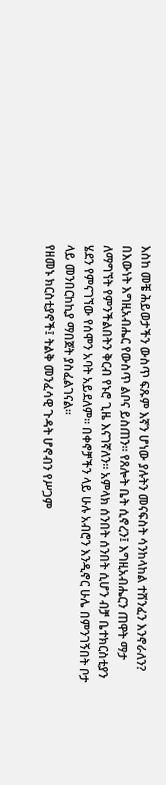እስከ መቼ ሕይወታችን ውስጥ ፍጹም እኛን ሆነው ያሉትን መናፍስት ሳንከላከል ተሸንፈን እንኖራለን?
በእውነት እግዚአብሔር የውስጥ ልቦና ይስጠን፡፡ የጸሎት ቤት ሲኖረን፤ እግዚአብሔርን ጠዋት ማታ ለማግኘት የምንችልበትን ቅርብ የኑሮ ጊዜ እናገኛለን፡፡ አምላክ ሰንበት ሰንበት ሲሆን ብቻ ቤተክርስቲያን ሄደን የምናገኘው የሰሞን አባት አይደለም፡፡ በቀኖቻችን ላይ ሁሉ አብሮን እንዲኖር ሁሌ በምንገኝበት ቦታ ላይ መንበርከኪያ ማበጀት ያስፈልገናል፡፡
የዘመኑ ክርስቲያኖች፤ ትልቅ መንፈሳዊ ጉዳት ሆኖብን የሥጋም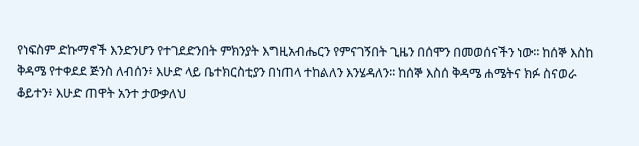የነፍስም ድኩማኖች እንድንሆን የተገደድንበት ምክንያት እግዚአብሔርን የምናገኝበት ጊዜን በሰሞን በመወሰናችን ነው፡፡ ከሰኞ እስከ ቅዳሜ የተቀደደ ጅንስ ለብሰን፥ እሁድ ላይ ቤተክርስቲያን በነጠላ ተከልለን እንሄዳለን፡፡ ከሰኞ እስሰ ቅዳሜ ሐሜትና ክፉ ስናወራ ቆይተን፥ እሁድ ጠዋት አንተ ታውቃለህ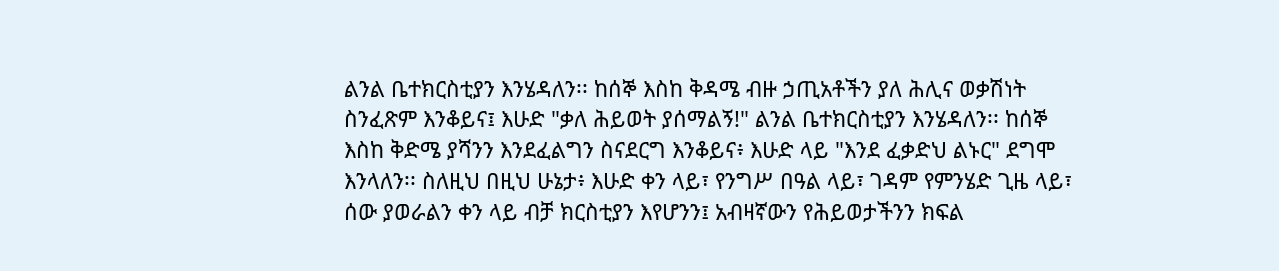ልንል ቤተክርስቲያን እንሄዳለን፡፡ ከሰኞ እስከ ቅዳሜ ብዙ ኃጢአቶችን ያለ ሕሊና ወቃሽነት ስንፈጽም እንቆይና፤ እሁድ "ቃለ ሕይወት ያሰማልኝ!" ልንል ቤተክርስቲያን እንሄዳለን፡፡ ከሰኞ እስከ ቅድሜ ያሻንን እንደፈልግን ስናደርግ እንቆይና፥ እሁድ ላይ "እንደ ፈቃድህ ልኑር" ደግሞ እንላለን፡፡ ስለዚህ በዚህ ሁኔታ፥ እሁድ ቀን ላይ፣ የንግሥ በዓል ላይ፣ ገዳም የምንሄድ ጊዜ ላይ፣ ሰው ያወራልን ቀን ላይ ብቻ ክርስቲያን እየሆንን፤ አብዛኛውን የሕይወታችንን ክፍል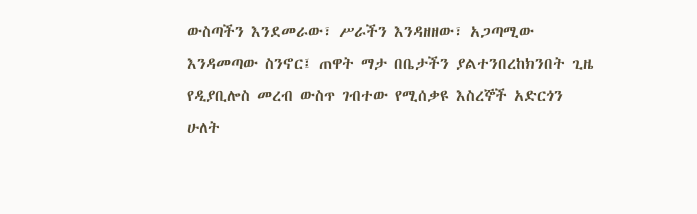ውስጣችን እንደመራው፣ ሥራችን እንዳዘዘው፣ አጋጣሚው እንዳመጣው ስንኖር፤ ጠዋት ማታ በቤታችን ያልተንበረከክንበት ጊዜ የዲያቢሎስ መረብ ውስጥ ገብተው የሚሰቃዩ እስረኞች አድርጎን ሁለት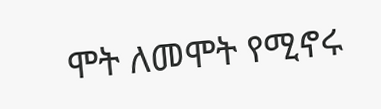ሞት ለመሞት የሚኖሩ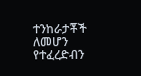ተንከራታቾች ለመሆን የተፈረድብን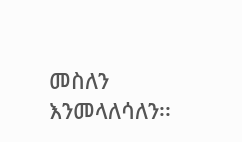መስለን እንመላለሳለን፡፡